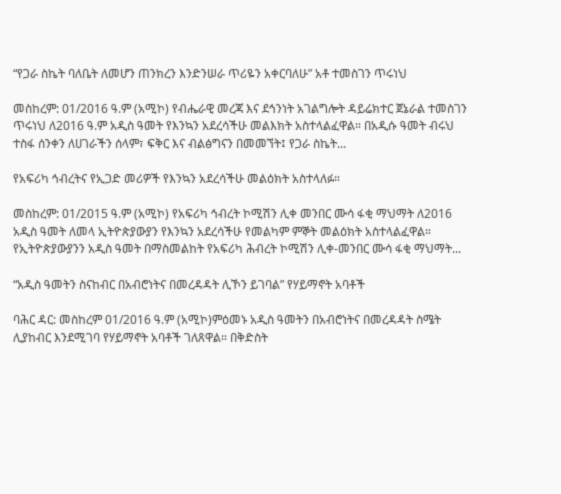“የጋራ ስኬት ባለቤት ለመሆን ጠንክረን እንድንሠራ ጥሪዬን አቀርባለሁ” አቶ ተመስገን ጥሩነህ

መስከረም: 01/2016 ዓ.ም (አሚኮ) የብሔራዊ መረጃ እና ደኅንነት አገልግሎት ዳይሬክተር ጀኔራል ተመስገን ጥሩነህ ለ2016 ዓ.ም አዲስ ዓመት የእንኳን አደረሳችሁ መልእክት አስተላልፈዋል። በአዲሱ ዓመት ብሩህ ተስፋ ሰንቀን ለሀገራችን ሰላም፣ ፍቅር እና ብልፅግናን በመመኘት፤ የጋራ ስኬት...

የአፍሪካ ኅብረትና የኢጋድ መሪዎች የእንኳን አደረሳችሁ መልዕክት አስተላለፉ።

መስከረም: 01/2015 ዓ.ም (አሚኮ) የአፍሪካ ኅብረት ኮሚሽን ሊቀ መንበር ሙሳ ፋቂ ማህማት ለ2016 አዲስ ዓመት ለመላ ኢትዮጵያውያን የእንኳን አደረሳችሁ የመልካም ምኞት መልዕክት አስተላልፈዋል። የኢትዮጵያውያንን አዲስ ዓመት በማስመልከት የአፍሪካ ሕብረት ኮሚሽን ሊቀ-መንበር ሙሳ ፋቂ ማህማት...

“አዲስ ዓመትን ስናከብር በአብሮነትና በመረዳዳት ሊኾን ይገባል” የሃይማኖት አባቶች

ባሕር ዳር: መስከረም 01/2016 ዓ.ም (አሚኮ)ምዕመኑ አዲስ ዓመትን በአብሮነትና በመረዳዳት ስሜት ሊያከብር እንደሚገባ የሃይማኖት አባቶች ገለጸዋል። በቅድስት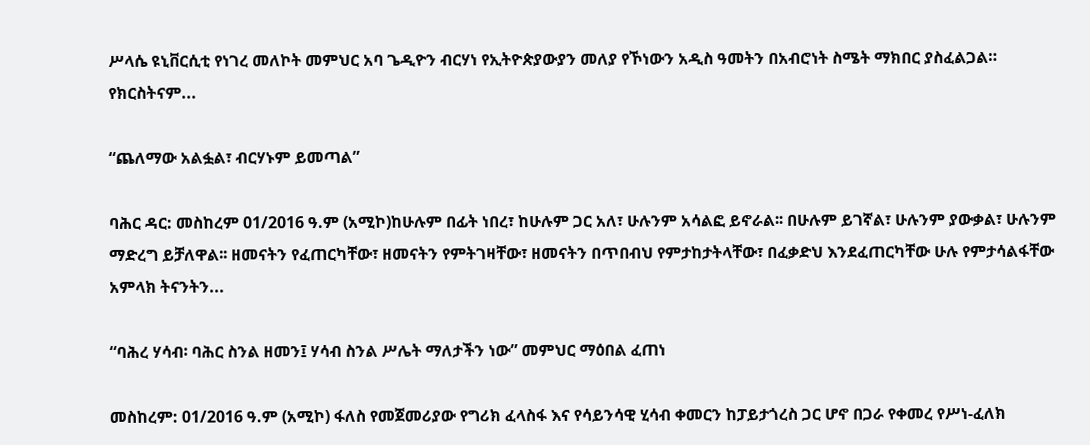ሥላሴ ዩኒቨርሲቲ የነገረ መለኮት መምህር አባ ጌዲዮን ብርሃነ የኢትዮጵያውያን መለያ የኾነውን አዲስ ዓመትን በአብሮነት ስሜት ማክበር ያስፈልጋል። የክርስትናም...

“ጨለማው አልፏል፣ ብርሃኑም ይመጣል”

ባሕር ዳር: መስከረም 01/2016 ዓ.ም (አሚኮ)ከሁሉም በፊት ነበረ፣ ከሁሉም ጋር አለ፣ ሁሉንም አሳልፎ ይኖራል፡፡ በሁሉም ይገኛል፣ ሁሉንም ያውቃል፣ ሁሉንም ማድረግ ይቻለዋል፡፡ ዘመናትን የፈጠርካቸው፣ ዘመናትን የምትገዛቸው፣ ዘመናትን በጥበብህ የምታከታትላቸው፣ በፈቃድህ እንደፈጠርካቸው ሁሉ የምታሳልፋቸው አምላክ ትናንትን...

“ባሕረ ሃሳብ፡ ባሕር ስንል ዘመን፤ ሃሳብ ስንል ሥሌት ማለታችን ነው” መምህር ማዕበል ፈጠነ

መስከረም: 01/2016 ዓ.ም (አሚኮ) ፋለስ የመጀመሪያው የግሪክ ፈላስፋ እና የሳይንሳዊ ሂሳብ ቀመርን ከፓይታጎረስ ጋር ሆኖ በጋራ የቀመረ የሥነ-ፈለክ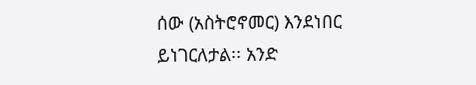ሰው (አስትሮኖመር) እንደነበር ይነገርለታል፡፡ አንድ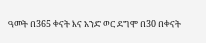ዓመት በ365 ቀናት እና አንድ ወር ደግሞ በ30 በቀናት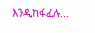እንዲከፋፈሉ...